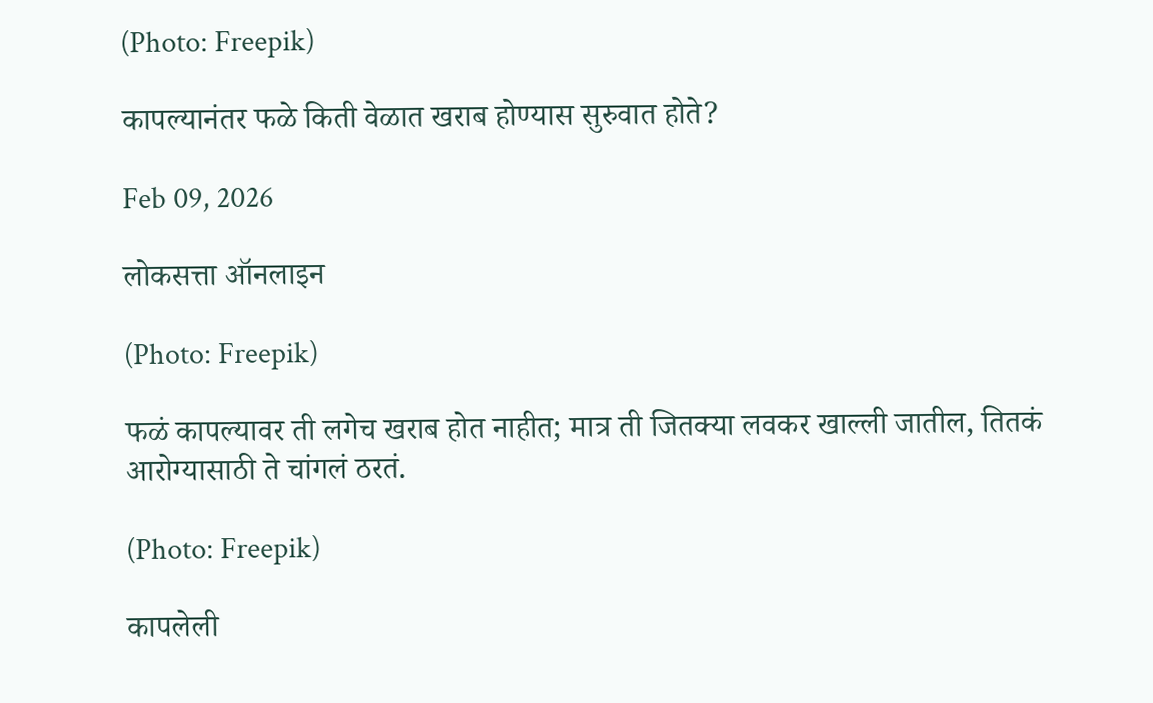(Photo: Freepik)

कापल्यानंतर फळे किती वेळात खराब होण्यास सुरुवात होते?

Feb 09, 2026

लोकसत्ता ऑनलाइन

(Photo: Freepik)

फळं कापल्यावर ती लगेच खराब होत नाहीत; मात्र ती जितक्या लवकर खाल्ली जातील, तितकं आरोग्यासाठी ते चांगलं ठरतं.

(Photo: Freepik)

कापलेली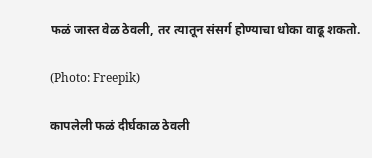फळं जास्त वेळ ठेवली, तर त्यातून संसर्ग होण्याचा धोका वाढू शकतो.

(Photo: Freepik)

कापलेली फळं दीर्घकाळ ठेवली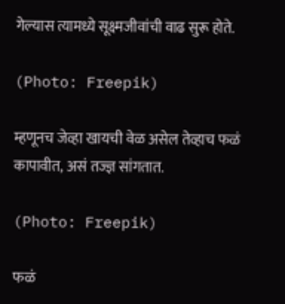गेल्यास त्यामध्ये सूक्ष्मजीवांची वाढ सुरू होते.

(Photo: Freepik)

म्हणूनच जेव्हा खायची वेळ असेल तेव्हाच फळं कापावीत, असं तज्ज्ञ सांगतात.

(Photo: Freepik)

फळं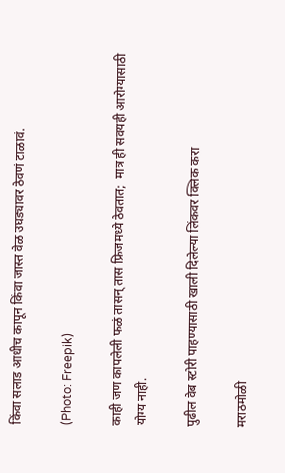किंवा सलाड आधीच कापून किंवा जास्त वेळ उघड्यावर ठेवणं टाळावं.

(Photo: Freepik)

काही जण कापलेली फळं तासन्‌ तास फ्रिजमध्ये ठेवतात;  मात्र ही सवयही आरोग्यासाठी योग्य नाही.

पुढील वेब स्टोरी पाहण्यासाठी खाली दिलेल्या लिंकवर क्लिक करा

मराठमोळी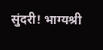सुंदरी! भाग्यश्री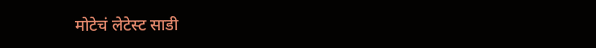मोटेचं लेटेस्ट साडी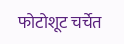फोटोशूट चर्चेत